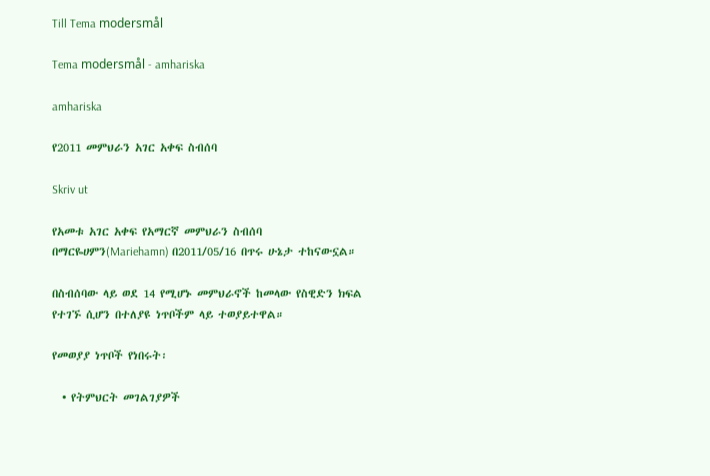Till Tema modersmål

Tema modersmål - amhariska

amhariska

የ2011 መምህራን አገር አቀፍ ስብሰባ

Skriv ut

የአመቱ አገር አቀፍ የአማርኛ መምህራን ስብሰባ በማርዬሀምን(Mariehamn) በ2011/05/16 በጥሩ ሁኔታ ተከናውኗል።

በስብሰባው ላይ ወደ 14 የሚሆኑ መምህራኖች ከመላው የስዊድን ክፍል የተገኙ ሲሆን በተለያዩ ነጥቦችም ላይ ተወያይተዋል።

የመወያያ ነጥቦች የነበሩት፡

  • የትምህርት መገልገያዎች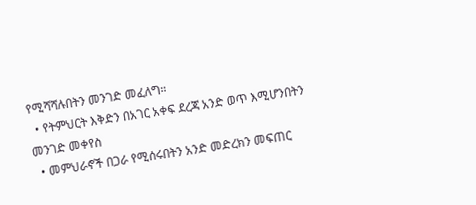የሚሻሻሉበትን መንገድ መፈለግ።
  • የትምህርት እቅድን በአገር አቀፍ ደረጃ አንድ ወጥ እሚሆንበትን መንገድ መቀየስ
  • መምህራኖች በጋራ የሚሰሩበትን አንድ መድረክን መፍጠር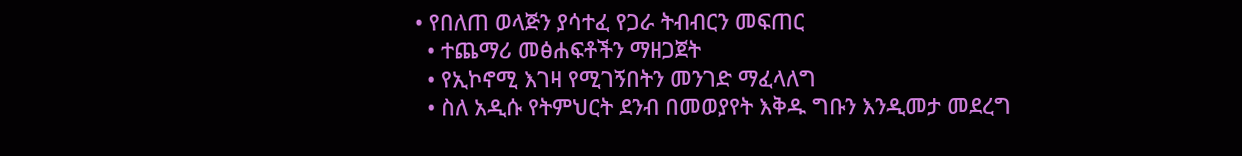• የበለጠ ወላጅን ያሳተፈ የጋራ ትብብርን መፍጠር
  • ተጨማሪ መፅሐፍቶችን ማዘጋጀት
  • የኢኮኖሚ እገዛ የሚገኝበትን መንገድ ማፈላለግ
  • ስለ አዲሱ የትምህርት ደንብ በመወያየት እቅዱ ግቡን እንዲመታ መደረግ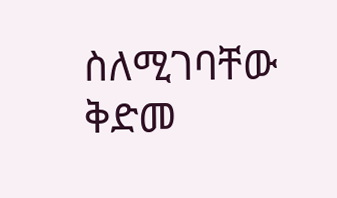ስለሚገባቸው ቅድመ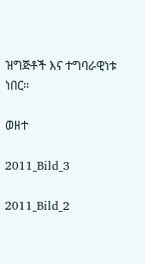ዝግጅቶች እና ተግባራዊነቱ ነበር።

ወዘተ

2011_Bild_3

2011_Bild_2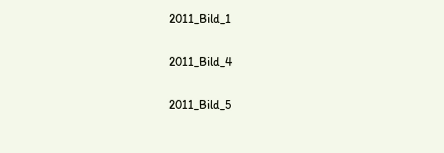2011_Bild_1

2011_Bild_4

2011_Bild_5